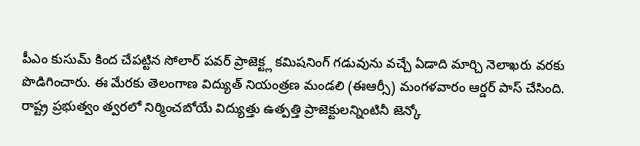పీఎం కుసుమ్ కింద చేపట్టిన సోలార్ పవర్ ప్రాజెక్ట్ల కమిషనింగ్ గడువును వచ్చే ఏడాది మార్చి నెలాఖరు వరకు పొడిగించారు. ఈ మేరకు తెలంగాణ విద్యుత్ నియంత్రణ మండలి (ఈఆర్సీ) మంగళవారం ఆర్డర్ పాస్ చేసింది.
రాష్ట్ర ప్రభుత్వం త్వరలో నిర్మించబోయే విద్యుత్తు ఉత్పత్తి ప్రాజెక్టులన్నింటినీ జెన్కో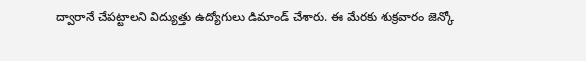ద్వారానే చేపట్టాలని విద్యుత్తు ఉద్యోగులు డిమాండ్ చేశారు. ఈ మేరకు శుక్రవారం జెన్కో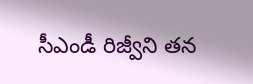సీఎండీ రిజ్వీని తన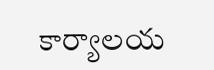కార్యాలయ